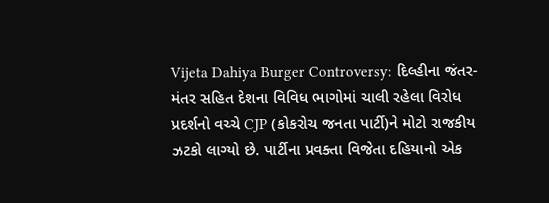Vijeta Dahiya Burger Controversy: દિલ્હીના જંતર-મંતર સહિત દેશના વિવિધ ભાગોમાં ચાલી રહેલા વિરોધ પ્રદર્શનો વચ્ચે CJP (કોકરોચ જનતા પાર્ટી)ને મોટો રાજકીય ઝટકો લાગ્યો છે. પાર્ટીના પ્રવક્તા વિજેતા દહિયાનો એક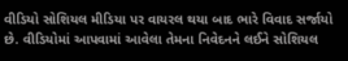વીડિયો સોશિયલ મીડિયા પર વાયરલ થયા બાદ ભારે વિવાદ સર્જાયો છે. વીડિયોમાં આપવામાં આવેલા તેમના નિવેદનને લઈને સોશિયલ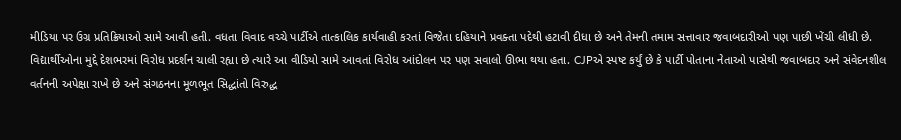મીડિયા પર ઉગ્ર પ્રતિક્રિયાઓ સામે આવી હતી. વધતા વિવાદ વચ્ચે પાર્ટીએ તાત્કાલિક કાર્યવાહી કરતાં વિજેતા દહિયાને પ્રવક્તા પદેથી હટાવી દીધા છે અને તેમની તમામ સત્તાવાર જવાબદારીઓ પણ પાછી ખેંચી લીધી છે. વિદ્યાર્થીઓના મુદ્દે દેશભરમાં વિરોધ પ્રદર્શન ચાલી રહ્યા છે ત્યારે આ વીડિયો સામે આવતાં વિરોધ આંદોલન પર પણ સવાલો ઊભા થયા હતા. CJPએ સ્પષ્ટ કર્યું છે કે પાર્ટી પોતાના નેતાઓ પાસેથી જવાબદાર અને સંવેદનશીલ વર્તનની અપેક્ષા રાખે છે અને સંગઠનના મૂળભૂત સિદ્ધાંતો વિરુદ્ધ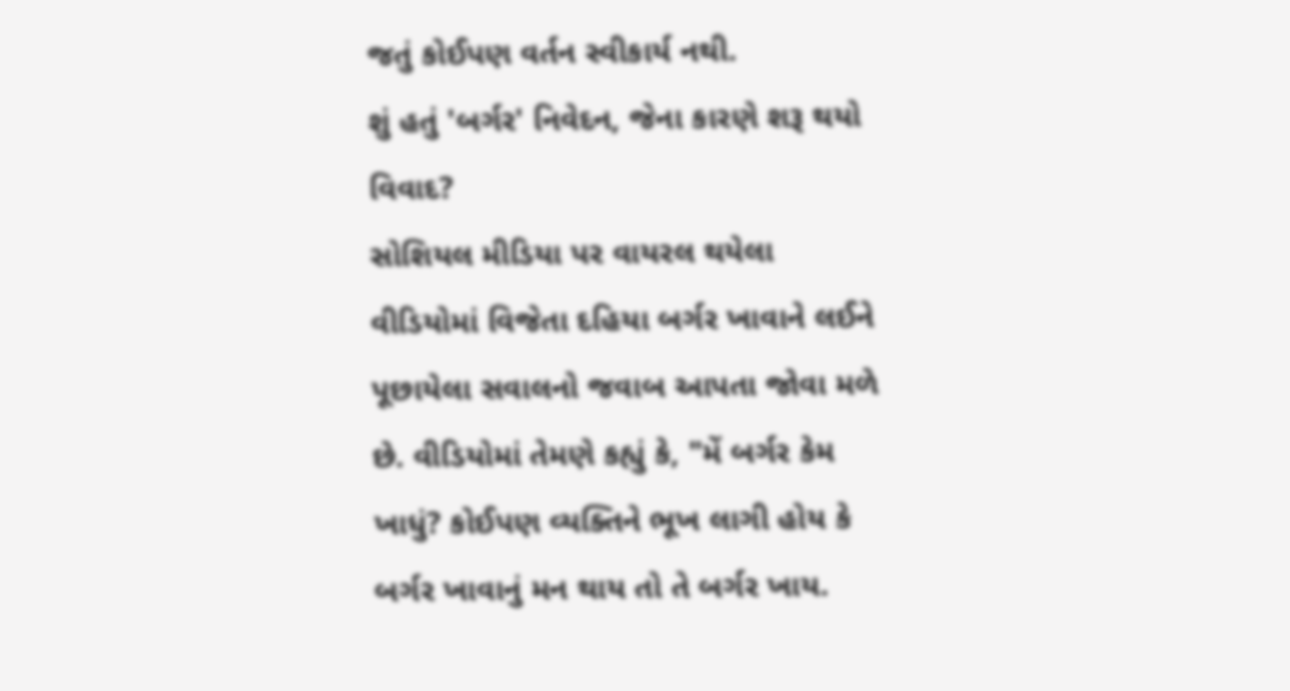જતું કોઈપણ વર્તન સ્વીકાર્ય નથી.
શું હતું 'બર્ગર' નિવેદન, જેના કારણે શરૂ થયો વિવાદ?
સોશિયલ મીડિયા પર વાયરલ થયેલા વીડિયોમાં વિજેતા દહિયા બર્ગર ખાવાને લઈને પૂછાયેલા સવાલનો જવાબ આપતા જોવા મળે છે. વીડિયોમાં તેમણે કહ્યું કે, "મેં બર્ગર કેમ ખાધું? કોઈપણ વ્યક્તિને ભૂખ લાગી હોય કે બર્ગર ખાવાનું મન થાય તો તે બર્ગર ખાય.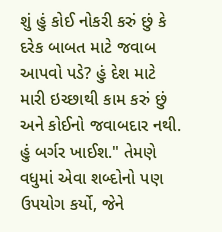શું હું કોઈ નોકરી કરું છું કે દરેક બાબત માટે જવાબ આપવો પડે? હું દેશ માટે મારી ઇચ્છાથી કામ કરું છું અને કોઈનો જવાબદાર નથી. હું બર્ગર ખાઈશ." તેમણે વધુમાં એવા શબ્દોનો પણ ઉપયોગ કર્યો, જેને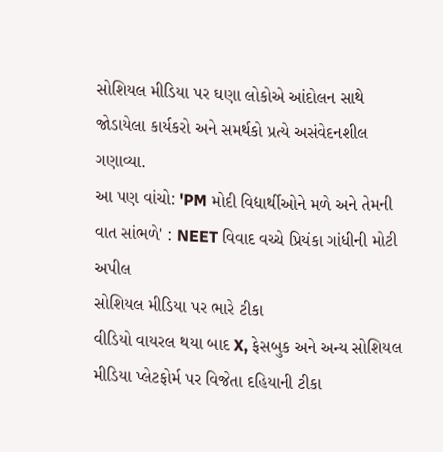સોશિયલ મીડિયા પર ઘણા લોકોએ આંદોલન સાથે જોડાયેલા કાર્યકરો અને સમર્થકો પ્રત્યે અસંવેદનશીલ ગણાવ્યા.
આ પણ વાંચો: 'PM મોદી વિદ્યાર્થીઓને મળે અને તેમની વાત સાંભળે' : NEET વિવાદ વચ્ચે પ્રિયંકા ગાંધીની મોટી અપીલ
સોશિયલ મીડિયા પર ભારે ટીકા
વીડિયો વાયરલ થયા બાદ X, ફેસબુક અને અન્ય સોશિયલ મીડિયા પ્લેટફોર્મ પર વિજેતા દહિયાની ટીકા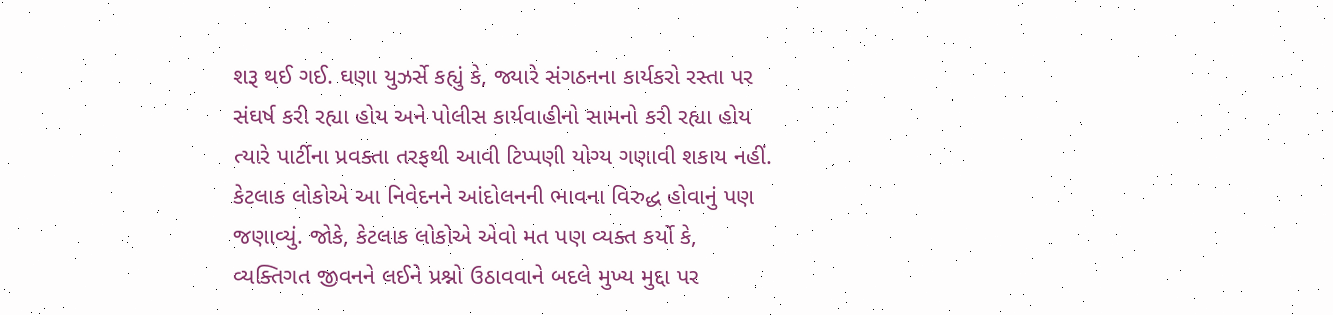શરૂ થઈ ગઈ. ઘણા યુઝર્સે કહ્યું કે, જ્યારે સંગઠનના કાર્યકરો રસ્તા પર સંઘર્ષ કરી રહ્યા હોય અને પોલીસ કાર્યવાહીનો સામનો કરી રહ્યા હોય ત્યારે પાર્ટીના પ્રવક્તા તરફથી આવી ટિપ્પણી યોગ્ય ગણાવી શકાય નહીં. કેટલાક લોકોએ આ નિવેદનને આંદોલનની ભાવના વિરુદ્ધ હોવાનું પણ જણાવ્યું. જોકે, કેટલાક લોકોએ એવો મત પણ વ્યક્ત કર્યો કે, વ્યક્તિગત જીવનને લઈને પ્રશ્નો ઉઠાવવાને બદલે મુખ્ય મુદ્દા પર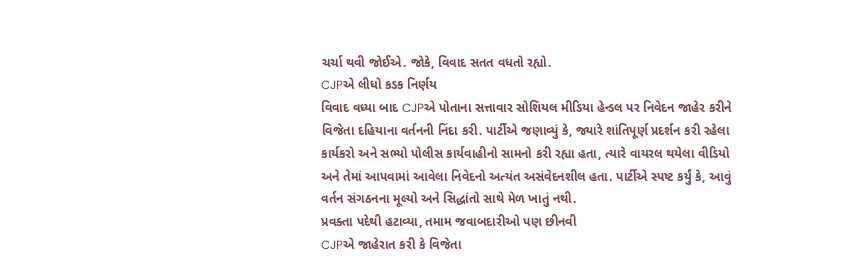ચર્ચા થવી જોઈએ. જોકે, વિવાદ સતત વધતો રહ્યો.
CJPએ લીધો કડક નિર્ણય
વિવાદ વધ્યા બાદ CJPએ પોતાના સત્તાવાર સોશિયલ મીડિયા હેન્ડલ પર નિવેદન જાહેર કરીને વિજેતા દહિયાના વર્તનની નિંદા કરી. પાર્ટીએ જણાવ્યું કે, જ્યારે શાંતિપૂર્ણ પ્રદર્શન કરી રહેલા કાર્યકરો અને સભ્યો પોલીસ કાર્યવાહીનો સામનો કરી રહ્યા હતા, ત્યારે વાયરલ થયેલા વીડિયો અને તેમાં આપવામાં આવેલા નિવેદનો અત્યંત અસંવેદનશીલ હતા. પાર્ટીએ સ્પષ્ટ કર્યું કે, આવું વર્તન સંગઠનના મૂલ્યો અને સિદ્ધાંતો સાથે મેળ ખાતું નથી.
પ્રવક્તા પદેથી હટાવ્યા, તમામ જવાબદારીઓ પણ છીનવી
CJPએ જાહેરાત કરી કે વિજેતા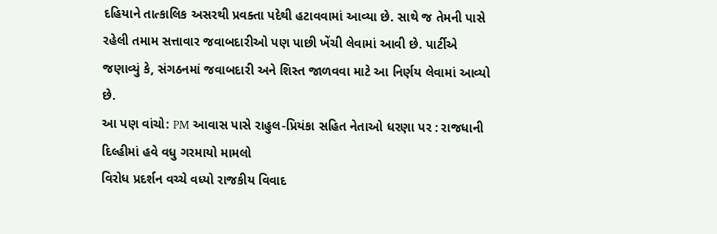દહિયાને તાત્કાલિક અસરથી પ્રવક્તા પદેથી હટાવવામાં આવ્યા છે. સાથે જ તેમની પાસે રહેલી તમામ સત્તાવાર જવાબદારીઓ પણ પાછી ખેંચી લેવામાં આવી છે. પાર્ટીએ જણાવ્યું કે, સંગઠનમાં જવાબદારી અને શિસ્ત જાળવવા માટે આ નિર્ણય લેવામાં આવ્યો છે.
આ પણ વાંચો: PM આવાસ પાસે રાહુલ-પ્રિયંકા સહિત નેતાઓ ધરણા પર : રાજધાની દિલ્હીમાં હવે વધુ ગરમાયો મામલો
વિરોધ પ્રદર્શન વચ્ચે વધ્યો રાજકીય વિવાદ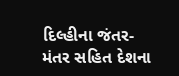દિલ્હીના જંતર-મંતર સહિત દેશના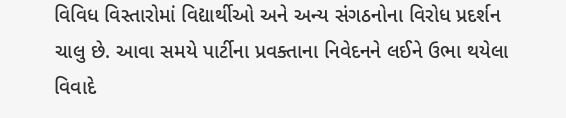વિવિધ વિસ્તારોમાં વિદ્યાર્થીઓ અને અન્ય સંગઠનોના વિરોધ પ્રદર્શન ચાલુ છે. આવા સમયે પાર્ટીના પ્રવક્તાના નિવેદનને લઈને ઉભા થયેલા વિવાદે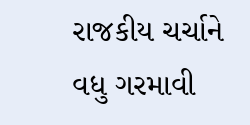રાજકીય ચર્ચાને વધુ ગરમાવી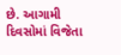છે. આગામી દિવસોમાં વિજેતા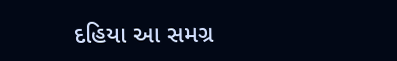દહિયા આ સમગ્ર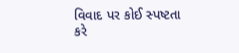વિવાદ પર કોઈ સ્પષ્ટતા કરે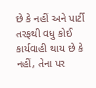છે કે નહીં અને પાર્ટી તરફથી વધુ કોઈ કાર્યવાહી થાય છે કે નહીં, તેના પર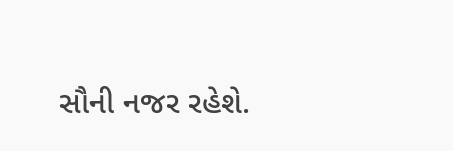સૌની નજર રહેશે.